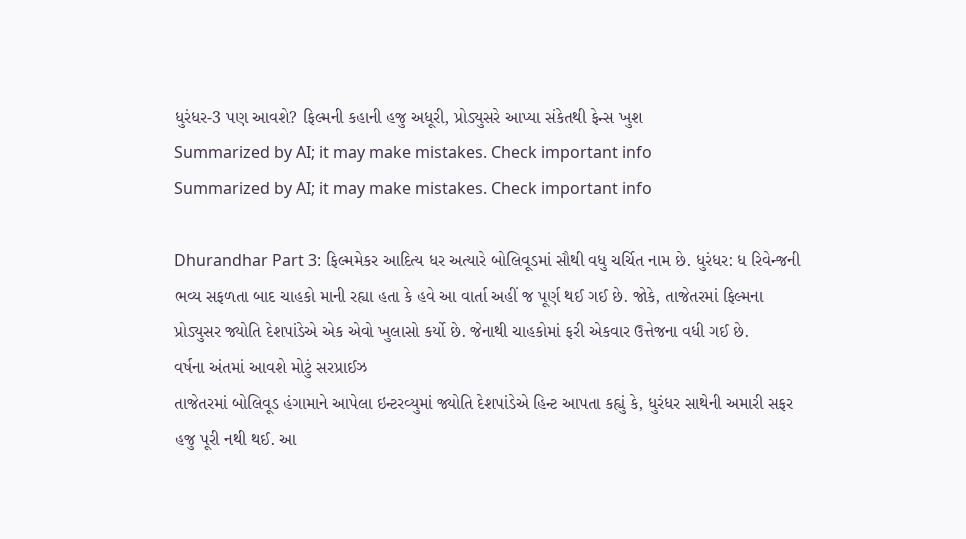ધુરંધર-3 પણ આવશે? ફિલ્મની કહાની હજુ અધૂરી, પ્રોડ્યુસરે આપ્યા સંકેતથી ફેન્સ ખુશ
Summarized by AI; it may make mistakes. Check important info
Summarized by AI; it may make mistakes. Check important info

Dhurandhar Part 3: ફિલ્મમેકર આદિત્ય ધર અત્યારે બોલિવૂડમાં સૌથી વધુ ચર્ચિત નામ છે. ધુરંધર: ધ રિવેન્જની ભવ્ય સફળતા બાદ ચાહકો માની રહ્યા હતા કે હવે આ વાર્તા અહીં જ પૂર્ણ થઈ ગઈ છે. જોકે, તાજેતરમાં ફિલ્મના પ્રોડ્યુસર જ્યોતિ દેશપાંડેએ એક એવો ખુલાસો કર્યો છે. જેનાથી ચાહકોમાં ફરી એકવાર ઉત્તેજના વધી ગઈ છે.
વર્ષના અંતમાં આવશે મોટું સરપ્રાઈઝ
તાજેતરમાં બોલિવૂડ હંગામાને આપેલા ઇન્ટરવ્યુમાં જ્યોતિ દેશપાંડેએ હિન્ટ આપતા કહ્યું કે, ધુરંધર સાથેની અમારી સફર હજુ પૂરી નથી થઈ. આ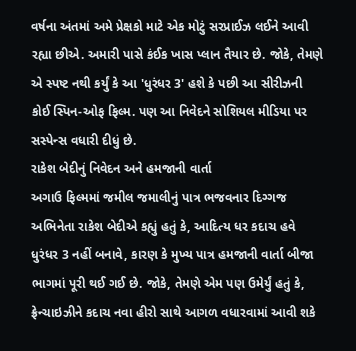વર્ષના અંતમાં અમે પ્રેક્ષકો માટે એક મોટું સરપ્રાઈઝ લઈને આવી રહ્યા છીએ. અમારી પાસે કંઈક ખાસ પ્લાન તૈયાર છે. જોકે, તેમણે એ સ્પષ્ટ નથી કર્યું કે આ 'ધુરંધર 3' હશે કે પછી આ સીરીઝની કોઈ સ્પિન-ઓફ ફિલ્મ. પણ આ નિવેદને સોશિયલ મીડિયા પર સસ્પેન્સ વધારી દીધું છે.
રાકેશ બેદીનું નિવેદન અને હમજાની વાર્તા
અગાઉ ફિલ્મમાં જમીલ જમાલીનું પાત્ર ભજવનાર દિગ્ગજ અભિનેતા રાકેશ બેદીએ કહ્યું હતું કે, આદિત્ય ધર કદાચ હવે ધુરંધર 3 નહીં બનાવે, કારણ કે મુખ્ય પાત્ર હમજાની વાર્તા બીજા ભાગમાં પૂરી થઈ ગઈ છે. જોકે, તેમણે એમ પણ ઉમેર્યું હતું કે, ફ્રેન્ચાઇઝીને કદાચ નવા હીરો સાથે આગળ વધારવામાં આવી શકે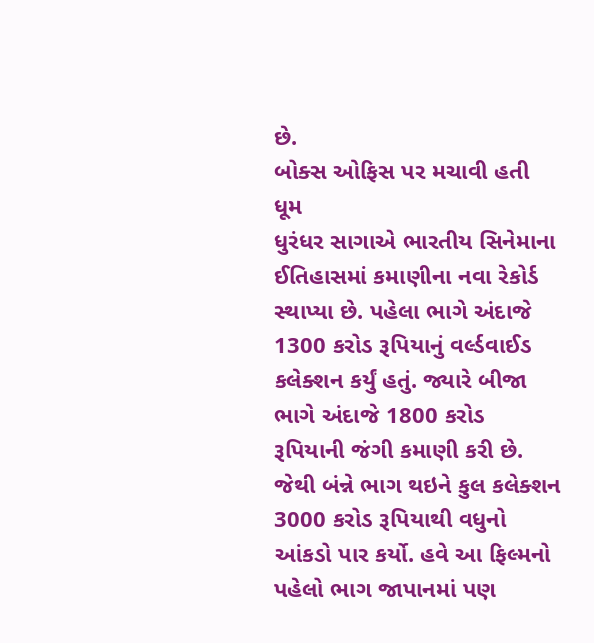છે.
બોક્સ ઓફિસ પર મચાવી હતી ધૂમ
ધુરંધર સાગાએ ભારતીય સિનેમાના ઈતિહાસમાં કમાણીના નવા રેકોર્ડ સ્થાપ્યા છે. પહેલા ભાગે અંદાજે 1300 કરોડ રૂપિયાનું વર્લ્ડવાઈડ કલેક્શન કર્યું હતું. જ્યારે બીજા ભાગે અંદાજે 1800 કરોડ રૂપિયાની જંગી કમાણી કરી છે. જેથી બંન્ને ભાગ થઇને કુલ કલેક્શન 3000 કરોડ રૂપિયાથી વધુનો આંકડો પાર કર્યો. હવે આ ફિલ્મનો પહેલો ભાગ જાપાનમાં પણ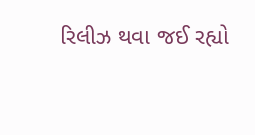રિલીઝ થવા જઈ રહ્યો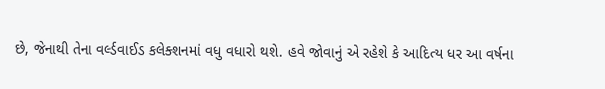છે, જેનાથી તેના વર્લ્ડવાઈડ કલેક્શનમાં વધુ વધારો થશે. હવે જોવાનું એ રહેશે કે આદિત્ય ધર આ વર્ષના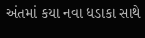અંતમાં કયા નવા ધડાકા સાથે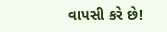વાપસી કરે છે!